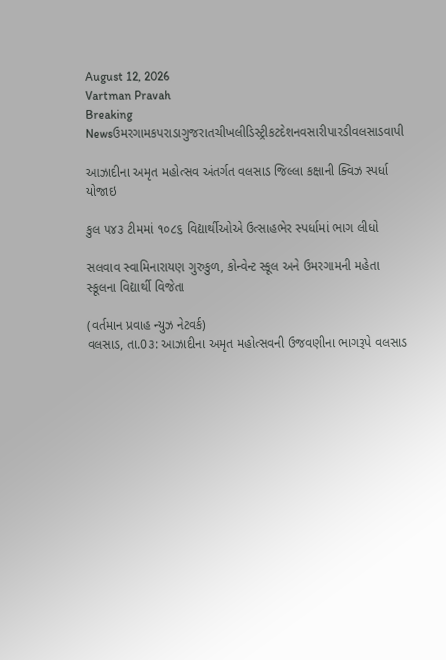August 12, 2026
Vartman Pravah
Breaking Newsઉમરગામકપરાડાગુજરાતચીખલીડિસ્ટ્રીકટદેશનવસારીપારડીવલસાડવાપી

આઝાદીના અમૃત મહોત્સવ અંતર્ગત વલસાડ જિલ્લા કક્ષાની ક્વિઝ સ્પર્ધા યોજાઇ

કુલ ૫૪૩ ટીમમાં ૧૦૮૬ વિદ્યાર્થીઓએ ઉત્સાહભેર સ્પર્ધામાં ભાગ લીધો

સલવાવ સ્વામિનારાયણ ગુરુકુળ, કોન્વેન્ટ સ્કૂલ અને ઉમરગામની મહેતા સ્કૂલના વિદ્યાર્થી વિજેતા

(વર્તમાન પ્રવાહ ન્‍યુઝ નેટવર્ક)
વલસાડ, તા.0૩: આઝાદીના અમૃત મહોત્સવની ઉજવણીના ભાગરૂપે વલસાડ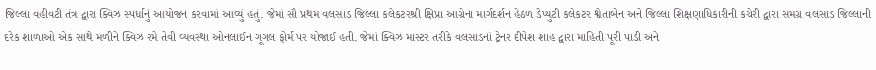જિલ્લા વહીવટી તંત્ર દ્વારા ક્વિઝ સ્પર્ધાનું આયોજન કરવામાં આવ્યું હતું. જેમાં સૌ પ્રથમ વલસાડ જિલ્લા કલેકટરશ્રી ક્ષિપ્રા આગ્રેના માર્ગદર્શન હેઠળ ડેપ્યુટી કલેકટર શ્વેતાબેન અને જિલ્લા શિક્ષણાધિકારીની કચેરી દ્વારા સમગ્ર વલસાડ જિલ્લાની દરેક શાળાઓ એક સાથે મળીને ક્વિઝ રમે તેવી વ્યવસ્થા ઓનલાઈન ગૂગલ ફોર્મ પર યોજાઈ હતી. જેમાં ક્વિઝ માસ્ટર તરીકે વલસાડનાં ટ્રેનર દીપેશ શાહ દ્વારા માહિતી પૂરી પાડી અને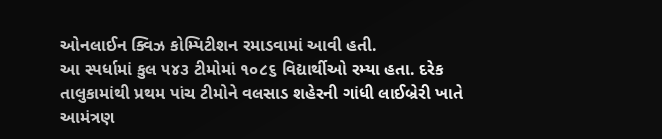ઓનલાઈન ક્વિઝ કોમ્પિટીશન રમાડવામાં આવી હતી.
આ સ્પર્ધામાં કુલ ૫૪૩ ટીમોમાં ૧૦૮૬ વિદ્યાર્થીઓ રમ્યા હતા. દરેક તાલુકામાંથી પ્રથમ પાંચ ટીમોને વલસાડ શહેરની ગાંધી લાઈબ્રેરી ખાતે આમંત્રણ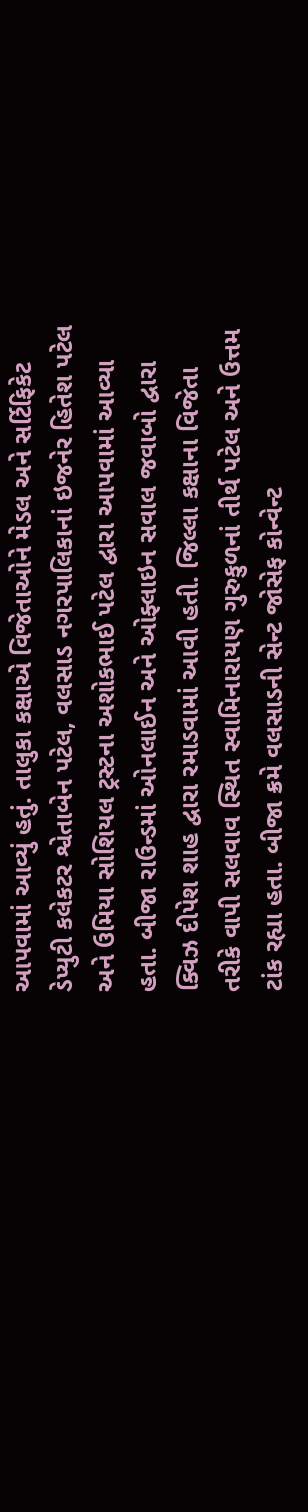આપવામાં આવ્યું હતું. તાલુકા કક્ષાએ વિજેતાઓને મેડલ અને સર્ટિફિકેટ ડેપ્યુટી કલેકટર શ્વેતાબેન પટેલ, વલસાડ નગરપાલિકાનાં ઇજનેર હિતેશ પટેલ અને ઉમિયા સોશિયલ ટ્રસ્ટના અશોકભાઈ પટેલ દ્વારા આપવામાં આવ્યા હતા. બીજા રાઉન્ડમાં ઓનલાઈન અને ઓફ્લાઇન સવાલ જવાબો દ્વારા ક્વિઝ દીપેશ શાહ દ્વારા રમાડવામાં આવી હતી. જિલ્લા કક્ષાના વિજેતા તરીકે વાપી સલવાવ સ્થિત સ્વામિનારાયણ ગુરુકુળનાં તીર્થ પટેલ અને ઉત્તમ ટાંક રહ્યા હતા. બીજા ક્રમે વલસાડની સેન્ટ જોસેફ કોન્વેન્ટ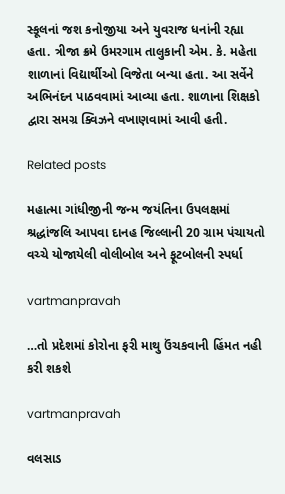સ્કૂલનાં જશ કનોજીયા અને યુવરાજ ધનાંની રહ્યા હતા. ત્રીજા ક્રમે ઉમરગામ તાલુકાની એમ. કે. મહેતા શાળાનાં વિદ્યાર્થીઓ વિજેતા બન્યા હતા. આ સર્વેને અભિનંદન પાઠવવામાં આવ્યા હતા. શાળાના શિક્ષકો દ્વારા સમગ્ર ક્વિઝને વખાણવામાં આવી હતી.

Related posts

મહાત્‍મા ગાંધીજીની જન્‍મ જયંતિના ઉપલક્ષમાં શ્રદ્ધાંજલિ આપવા દાનહ જિલ્લાની 20 ગ્રામ પંચાયતો વચ્‍ચે યોજાયેલી વોલીબોલ અને ફૂટબોલની સ્‍પર્ધા

vartmanpravah

…તો પ્રદેશમાં કોરોના ફરી માથુ ઉંચકવાની હિંમત નહી કરી શકશે

vartmanpravah

વલસાડ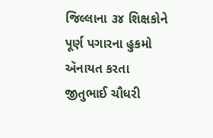જિલ્લાના ૩૪ શિક્ષકોને પૂર્ણ પગારના હુકમો ઍનાયત કરતા જીતુભાઈ ચૌધરી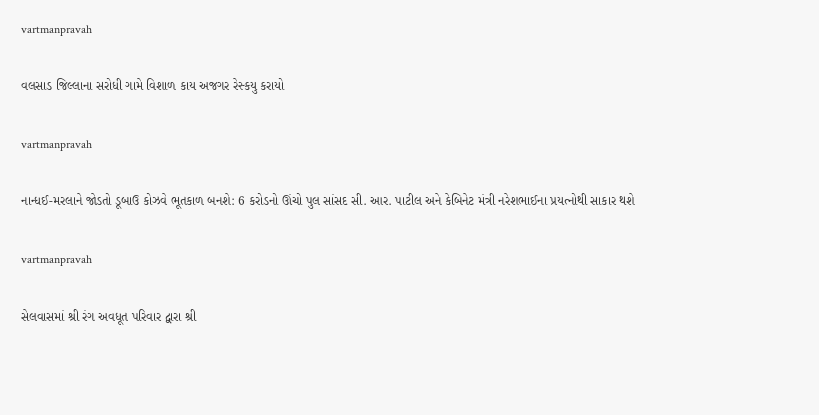vartmanpravah

વલસાડ જિલ્લાના સરોધી ગામે વિશાળ કાય અજગર રેસ્‍કયુ કરાયો

vartmanpravah

નાન્‍ધઈ-મરલાને જોડતો ડૂબાઉ કોઝવે ભૂતકાળ બનશે: 6 કરોડનો ઊંચો પુલ સાંસદ સી. આર. પાટીલ અને કેબિનેટ મંત્રી નરેશભાઈના પ્રયત્‍નોથી સાકાર થશે

vartmanpravah

સેલવાસમાં શ્રી રંગ અવધૂત પરિવાર દ્વારા શ્રી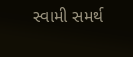સ્‍વામી સમર્થ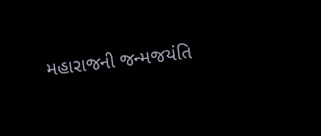મહારાજની જન્‍મજયંતિ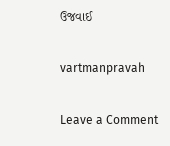ઉજવાઈ

vartmanpravah

Leave a Comment